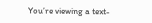You’re viewing a text-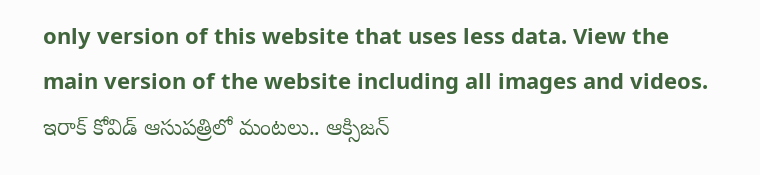only version of this website that uses less data. View the main version of the website including all images and videos.
ఇరాక్ కోవిడ్ ఆసుపత్రిలో మంటలు.. ఆక్సిజన్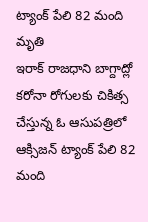ట్యాంక్ పేలి 82 మంది మృతి
ఇరాక్ రాజధాని బాగ్దాద్లో కరోనా రోగులకు చికిత్స చేస్తున్న ఓ ఆసుపత్రిలో ఆక్సిజన్ ట్యాంక్ పేలి 82 మంది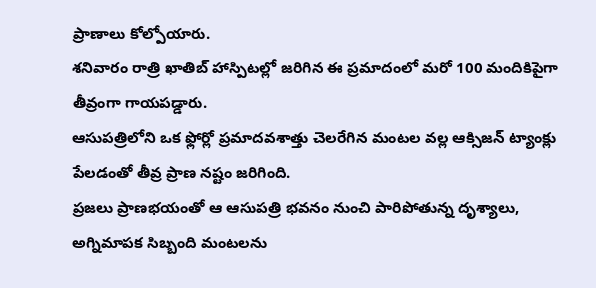ప్రాణాలు కోల్పోయారు.
శనివారం రాత్రి ఖాతిబ్ హాస్పిటల్లో జరిగిన ఈ ప్రమాదంలో మరో 100 మందికిపైగా తీవ్రంగా గాయపడ్డారు.
ఆసుపత్రిలోని ఒక ఫ్లోర్లో ప్రమాదవశాత్తు చెలరేగిన మంటల వల్ల ఆక్సిజన్ ట్యాంక్లు పేలడంతో తీవ్ర ప్రాణ నష్టం జరిగింది.
ప్రజలు ప్రాణభయంతో ఆ ఆసుపత్రి భవనం నుంచి పారిపోతున్న దృశ్యాలు, అగ్నిమాపక సిబ్బంది మంటలను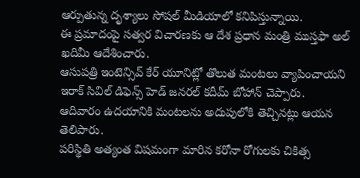ఆర్పుతున్న దృశ్యాలు సోషల్ మీడియాలో కనిపిస్తున్నాయి.
ఈ ప్రమాదంపై సత్వర విచారణకు ఆ దేశ ప్రధాన మంత్రి ముస్తఫా అల్ ఖదిమీ ఆదేశించారు.
ఆసుపత్రి ఇంటెన్సివ్ కేర్ యూనిట్లో తొలుత మంటలు వ్యాపించాయని ఇరాక్ సివిల్ డిఫెన్స్ హెడ్ జనరల్ కదీమ్ బోహాన్ చెప్పారు.
ఆదివారం ఉదయానికి మంటలను అదుపులోకి తెచ్చినట్లు ఆయన తెలిపారు.
పరిస్థితి అత్యంత విషమంగా మారిన కరోనా రోగులకు చికిత్స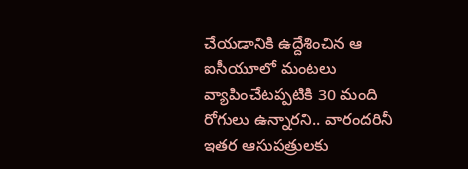చేయడానికి ఉద్దేశించిన ఆ ఐసీయూలో మంటలు వ్యాపించేటప్పటికి 30 మంది రోగులు ఉన్నారని.. వారందరినీ ఇతర ఆసుపత్రులకు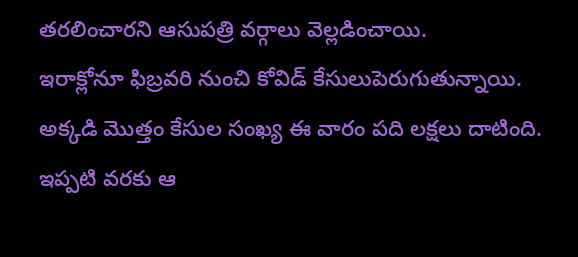తరలించారని ఆసుపత్రి వర్గాలు వెల్లడించాయి.
ఇరాక్లోనూ ఫిబ్రవరి నుంచి కోవిడ్ కేసులుపెరుగుతున్నాయి. అక్కడి మొత్తం కేసుల సంఖ్య ఈ వారం పది లక్షలు దాటింది.
ఇప్పటి వరకు ఆ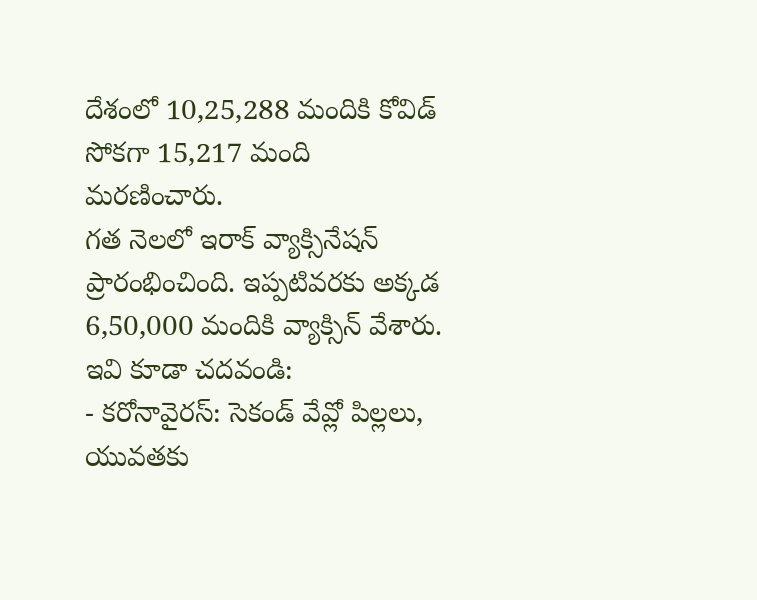దేశంలో 10,25,288 మందికి కోవిడ్ సోకగా 15,217 మంది మరణించారు.
గత నెలలో ఇరాక్ వ్యాక్సినేషన్ ప్రారంభించింది. ఇప్పటివరకు అక్కడ 6,50,000 మందికి వ్యాక్సిన్ వేశారు.
ఇవి కూడా చదవండి:
- కరోనావైరస్: సెకండ్ వేవ్లో పిల్లలు, యువతకు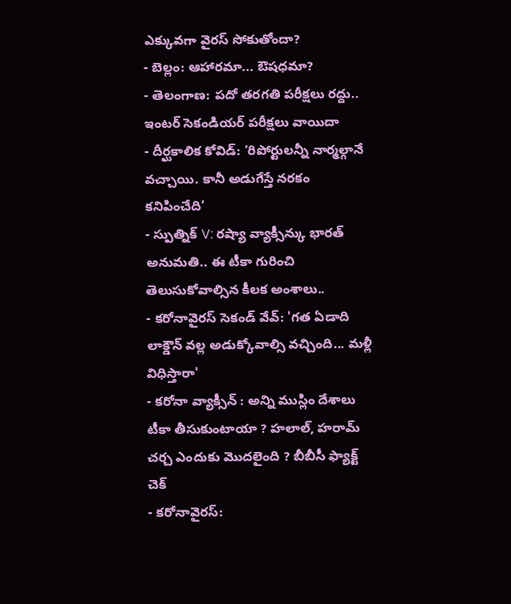ఎక్కువగా వైరస్ సోకుతోందా?
- బెల్లం: ఆహారమా... ఔషధమా?
- తెలంగాణ: పదో తరగతి పరీక్షలు రద్దు.. ఇంటర్ సెకండియర్ పరీక్షలు వాయిదా
- దీర్ఘకాలిక కోవిడ్: ‘రిపోర్టులన్నీ నార్మల్గానే వచ్చాయి. కానీ అడుగేస్తే నరకం కనిపించేది’
- స్పుత్నిక్ V: రష్యా వ్యాక్సీన్కు భారత్ అనుమతి.. ఈ టీకా గురించి తెలుసుకోవాల్సిన కీలక అంశాలు..
- కరోనావైరస్ సెకండ్ వేవ్: 'గత ఏడాది లాక్డౌన్ వల్ల అడుక్కోవాల్సి వచ్చింది... మళ్లీ విధిస్తారా'
- కరోనా వ్యాక్సీన్ : అన్ని ముస్లిం దేశాలు టీకా తీసుకుంటాయా ? హలాల్, హరామ్ చర్చ ఎందుకు మొదలైంది ? బీబీసీ ఫ్యాక్ట్ చెక్
- కరోనావైరస్: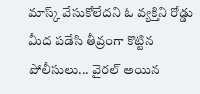మాస్క్ వేసుకోలేదని ఓ వ్యక్తిని రోడ్డు మీద పడేసి తీవ్రంగా కొట్టిన పోలీసులు... వైరల్ అయిన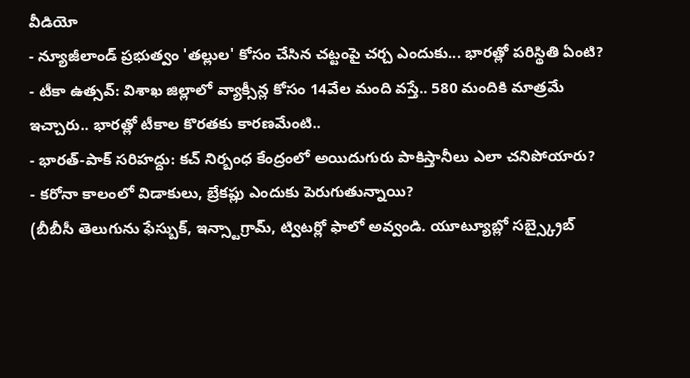వీడియో
- న్యూజీలాండ్ ప్రభుత్వం 'తల్లుల' కోసం చేసిన చట్టంపై చర్చ ఎందుకు... భారత్లో పరిస్థితి ఏంటి?
- టీకా ఉత్సవ్: విశాఖ జిల్లాలో వ్యాక్సీన్ల కోసం 14వేల మంది వస్తే.. 580 మందికి మాత్రమే ఇచ్చారు.. భారత్లో టీకాల కొరతకు కారణమేంటి..
- భారత్-పాక్ సరిహద్దు: కచ్ నిర్బంధ కేంద్రంలో అయిదుగురు పాకిస్తానీలు ఎలా చనిపోయారు?
- కరోనా కాలంలో విడాకులు, బ్రేకప్లు ఎందుకు పెరుగుతున్నాయి?
(బీబీసీ తెలుగును ఫేస్బుక్, ఇన్స్టాగ్రామ్, ట్విటర్లో ఫాలో అవ్వండి. యూట్యూబ్లో సబ్స్క్రైబ్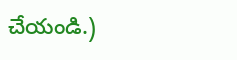చేయండి.)